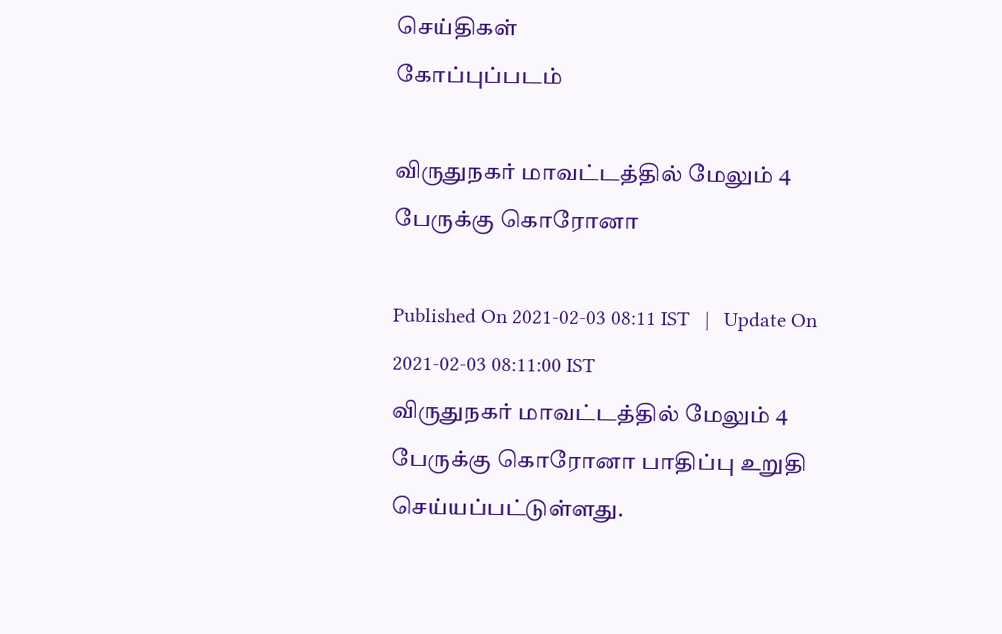செய்திகள்
கோப்புப்படம்

விருதுநகர் மாவட்டத்தில் மேலும் 4 பேருக்கு கொரோனா

Published On 2021-02-03 08:11 IST   |   Update On 2021-02-03 08:11:00 IST
விருதுநகர் மாவட்டத்தில் மேலும் 4 பேருக்கு கொரோனா பாதிப்பு உறுதி செய்யப்பட்டுள்ளது.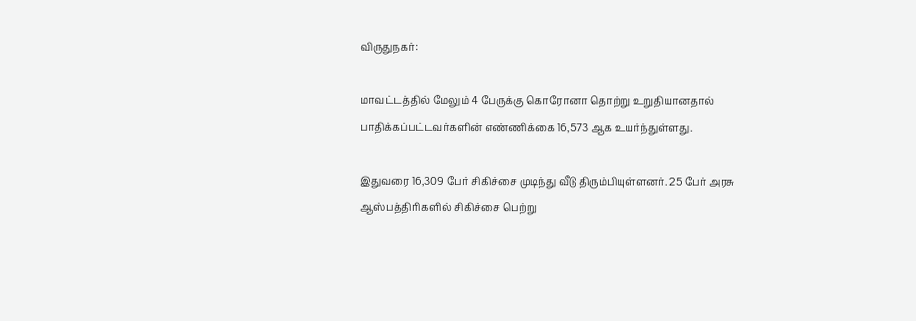விருதுநகர்:

மாவட்டத்தில் மேலும் 4 பேருக்கு கொரோனா தொற்று உறுதியானதால் பாதிக்கப்பட்டவர்களின் எண்ணிக்கை 16,573 ஆக உயர்ந்துள்ளது.

இதுவரை 16,309 பேர் சிகிச்சை முடிந்து வீடு திரும்பியுள்ளனர். 25 பேர் அரசு ஆஸ்பத்திரிகளில் சிகிச்சை பெற்று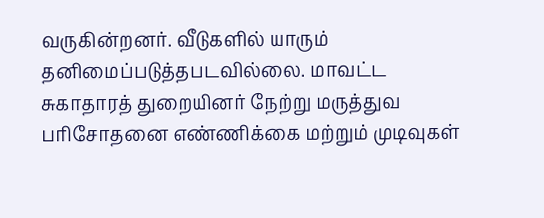வருகின்றனர். வீடுகளில் யாரும் தனிமைப்படுத்தபடவில்லை. மாவட்ட சுகாதாரத் துறையினர் நேற்று மருத்துவ பரிசோதனை எண்ணிக்கை மற்றும் முடிவுகள்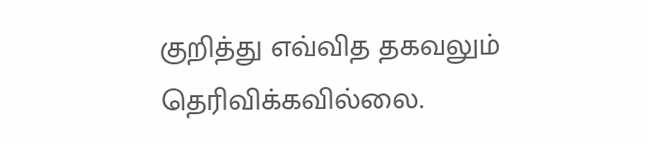குறித்து எவ்வித தகவலும் தெரிவிக்கவில்லை.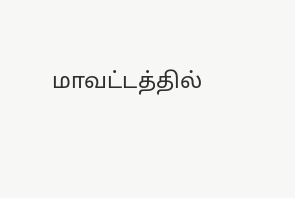மாவட்டத்தில்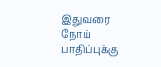இதுவரை நோய் பாதிப்புக்கு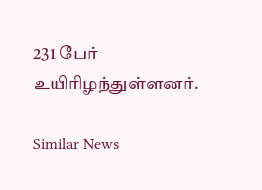231 பேர் உயிரிழந்துள்ளனர்.

Similar News